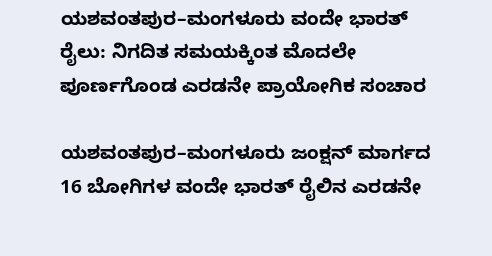ಯಶವಂತಪುರ–ಮಂಗಳೂರು ವಂದೇ ಭಾರತ್ ರೈಲು: ನಿಗದಿತ ಸಮಯಕ್ಕಿಂತ ಮೊದಲೇ ಪೂರ್ಣಗೊಂಡ ಎರಡನೇ ಪ್ರಾಯೋಗಿಕ ಸಂಚಾರ

ಯಶವಂತಪುರ–ಮಂಗಳೂರು ಜಂಕ್ಷನ್ ಮಾರ್ಗದ 16 ಬೋಗಿಗಳ ವಂದೇ ಭಾರತ್ ರೈಲಿನ ಎರಡನೇ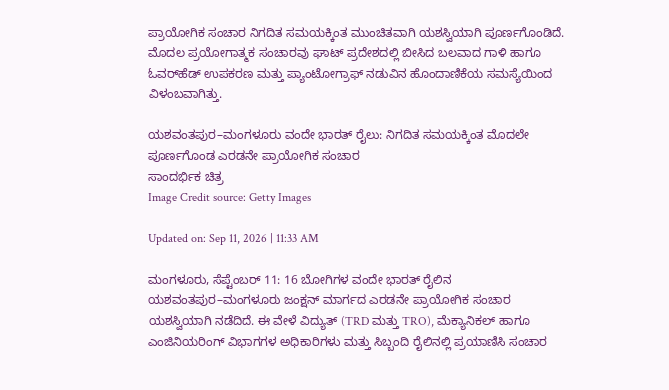ಪ್ರಾಯೋಗಿಕ ಸಂಚಾರ ನಿಗದಿತ ಸಮಯಕ್ಕಿಂತ ಮುಂಚಿತವಾಗಿ ಯಶಸ್ವಿಯಾಗಿ ಪೂರ್ಣಗೊಂಡಿದೆ. ಮೊದಲ ಪ್ರಯೋಗಾತ್ಮಕ ಸಂಚಾರವು ಘಾಟ್ ಪ್ರದೇಶದಲ್ಲಿ ಬೀಸಿದ ಬಲವಾದ ಗಾಳಿ ಹಾಗೂ ಓವರ್‌ಹೆಡ್ ಉಪಕರಣ ಮತ್ತು ಪ್ಯಾಂಟೋಗ್ರಾಫ್ ನಡುವಿನ ಹೊಂದಾಣಿಕೆಯ ಸಮಸ್ಯೆಯಿಂದ ವಿಳಂಬವಾಗಿತ್ತು.

ಯಶವಂತಪುರ–ಮಂಗಳೂರು ವಂದೇ ಭಾರತ್ ರೈಲು: ನಿಗದಿತ ಸಮಯಕ್ಕಿಂತ ಮೊದಲೇ ಪೂರ್ಣಗೊಂಡ ಎರಡನೇ ಪ್ರಾಯೋಗಿಕ ಸಂಚಾರ
ಸಾಂದರ್ಭಿಕ ಚಿತ್ರ
Image Credit source: Getty Images

Updated on: Sep 11, 2026 | 11:33 AM

ಮಂಗಳೂರು, ಸೆಪ್ಟೆಂಬರ್ 11: 16 ಬೋಗಿಗಳ ವಂದೇ ಭಾರತ್ ರೈಲಿನ ಯಶವಂತಪುರ–ಮಂಗಳೂರು ಜಂಕ್ಷನ್ ಮಾರ್ಗದ ಎರಡನೇ ಪ್ರಾಯೋಗಿಕ ಸಂಚಾರ ಯಶಸ್ವಿಯಾಗಿ ನಡೆದಿದೆ. ಈ ವೇಳೆ ವಿದ್ಯುತ್ (TRD ಮತ್ತು TRO), ಮೆಕ್ಯಾನಿಕಲ್ ಹಾಗೂ ಎಂಜಿನಿಯರಿಂಗ್ ವಿಭಾಗಗಳ ಅಧಿಕಾರಿಗಳು ಮತ್ತು ಸಿಬ್ಬಂದಿ ರೈಲಿನಲ್ಲಿ ಪ್ರಯಾಣಿಸಿ ಸಂಚಾರ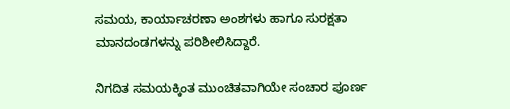ಸಮಯ, ಕಾರ್ಯಾಚರಣಾ ಅಂಶಗಳು ಹಾಗೂ ಸುರಕ್ಷತಾ ಮಾನದಂಡಗಳನ್ನು ಪರಿಶೀಲಿಸಿದ್ದಾರೆ.

ನಿಗದಿತ ಸಮಯಕ್ಕಿಂತ ಮುಂಚಿತವಾಗಿಯೇ ಸಂಚಾರ ಪೂರ್ಣ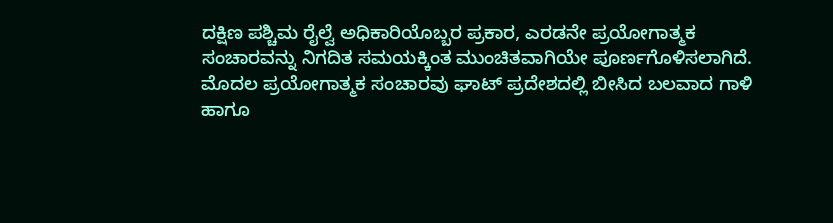ದಕ್ಷಿಣ ಪಶ್ಚಿಮ ರೈಲ್ವೆ ಅಧಿಕಾರಿಯೊಬ್ಬರ ಪ್ರಕಾರ, ಎರಡನೇ ಪ್ರಯೋಗಾತ್ಮಕ ಸಂಚಾರವನ್ನು ನಿಗದಿತ ಸಮಯಕ್ಕಿಂತ ಮುಂಚಿತವಾಗಿಯೇ ಪೂರ್ಣಗೊಳಿಸಲಾಗಿದೆ. ಮೊದಲ ಪ್ರಯೋಗಾತ್ಮಕ ಸಂಚಾರವು ಘಾಟ್ ಪ್ರದೇಶದಲ್ಲಿ ಬೀಸಿದ ಬಲವಾದ ಗಾಳಿ ಹಾಗೂ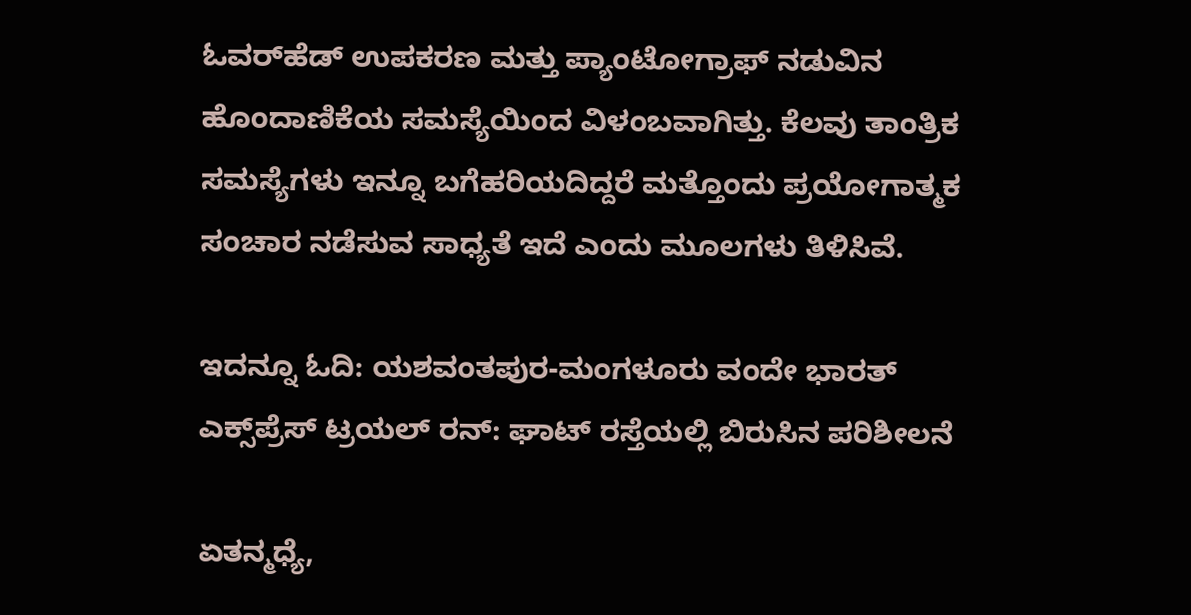ಓವರ್‌ಹೆಡ್ ಉಪಕರಣ ಮತ್ತು ಪ್ಯಾಂಟೋಗ್ರಾಫ್ ನಡುವಿನ ಹೊಂದಾಣಿಕೆಯ ಸಮಸ್ಯೆಯಿಂದ ವಿಳಂಬವಾಗಿತ್ತು. ಕೆಲವು ತಾಂತ್ರಿಕ ಸಮಸ್ಯೆಗಳು ಇನ್ನೂ ಬಗೆಹರಿಯದಿದ್ದರೆ ಮತ್ತೊಂದು ಪ್ರಯೋಗಾತ್ಮಕ ಸಂಚಾರ ನಡೆಸುವ ಸಾಧ್ಯತೆ ಇದೆ ಎಂದು ಮೂಲಗಳು ತಿಳಿಸಿವೆ.

ಇದನ್ನೂ ಓದಿ: ಯಶವಂತಪುರ-ಮಂಗಳೂರು ವಂದೇ ಭಾರತ್ ಎಕ್ಸ್‌ಪ್ರೆಸ್ ಟ್ರಯಲ್ ರನ್: ಘಾಟ್ ರಸ್ತೆಯಲ್ಲಿ ಬಿರುಸಿನ ಪರಿಶೀಲನೆ

ಏತನ್ಮಧ್ಯೆ,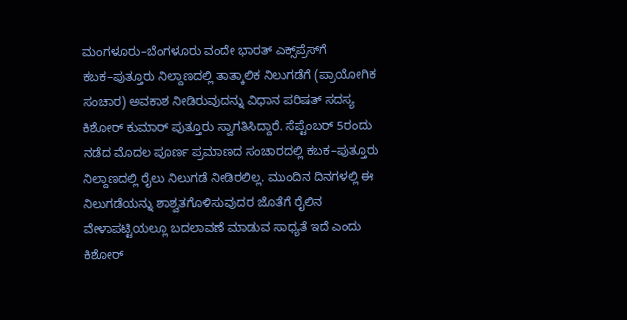ಮಂಗಳೂರು–ಬೆಂಗಳೂರು ವಂದೇ ಭಾರತ್ ಎಕ್ಸ್‌ಪ್ರೆಸ್‌ಗೆ ಕಬಕ–ಪುತ್ತೂರು ನಿಲ್ದಾಣದಲ್ಲಿ ತಾತ್ಕಾಲಿಕ ನಿಲುಗಡೆಗೆ (ಪ್ರಾಯೋಗಿಕ ಸಂಚಾರ) ಅವಕಾಶ ನೀಡಿರುವುದನ್ನು ವಿಧಾನ ಪರಿಷತ್ ಸದಸ್ಯ ಕಿಶೋರ್ ಕುಮಾರ್ ಪುತ್ತೂರು ಸ್ವಾಗತಿಸಿದ್ದಾರೆ. ಸೆಪ್ಟೆಂಬರ್ 5ರಂದು ನಡೆದ ಮೊದಲ ಪೂರ್ಣ ಪ್ರಮಾಣದ ಸಂಚಾರದಲ್ಲಿ ಕಬಕ–ಪುತ್ತೂರು ನಿಲ್ದಾಣದಲ್ಲಿ ರೈಲು ನಿಲುಗಡೆ ನೀಡಿರಲಿಲ್ಲ. ಮುಂದಿನ ದಿನಗಳಲ್ಲಿ ಈ ನಿಲುಗಡೆಯನ್ನು ಶಾಶ್ವತಗೊಳಿಸುವುದರ ಜೊತೆಗೆ ರೈಲಿನ ವೇಳಾಪಟ್ಟಿಯಲ್ಲೂ ಬದಲಾವಣೆ ಮಾಡುವ ಸಾಧ್ಯತೆ ಇದೆ ಎಂದು ಕಿಶೋರ್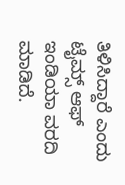ತಿಳಿಸಿದ್ದಾರೆ ಎಂದು ಟೈಮ್ಸ್ ಆಫ್ ಇಂಡಿಯಾ ವರದಿ ಮಾಡಿದೆ.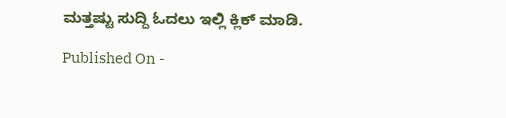ಮತ್ತಷ್ಟು ಸುದ್ದಿ ಓದಲು ಇಲ್ಲಿ ಕ್ಲಿಕ್ ಮಾಡಿ.

Published On -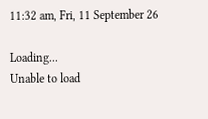11:32 am, Fri, 11 September 26

Loading...
Unable to load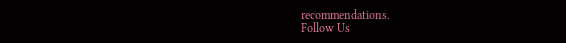recommendations.
Follow Us